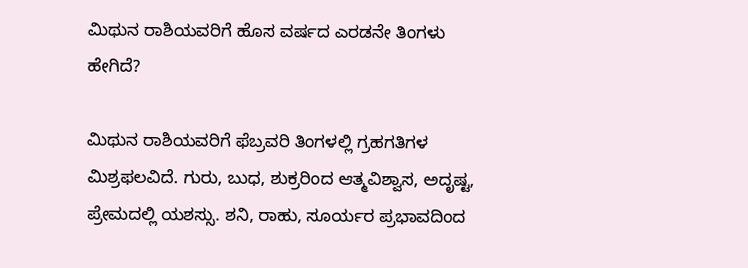ಮಿಥುನ ರಾಶಿಯವರಿಗೆ ಹೊಸ ವರ್ಷದ ಎರಡನೇ ತಿಂಗಳು ಹೇಗಿದೆ?

ಮಿಥುನ ರಾಶಿಯವರಿಗೆ ಫೆಬ್ರವರಿ ತಿಂಗಳಲ್ಲಿ ಗ್ರಹಗತಿಗಳ ಮಿಶ್ರಫಲವಿದೆ. ಗುರು, ಬುಧ, ಶುಕ್ರರಿಂದ ಆತ್ಮವಿಶ್ವಾಸ, ಅದೃಷ್ಟ, ಪ್ರೇಮದಲ್ಲಿ ಯಶಸ್ಸು. ಶನಿ, ರಾಹು, ಸೂರ್ಯರ ಪ್ರಭಾವದಿಂದ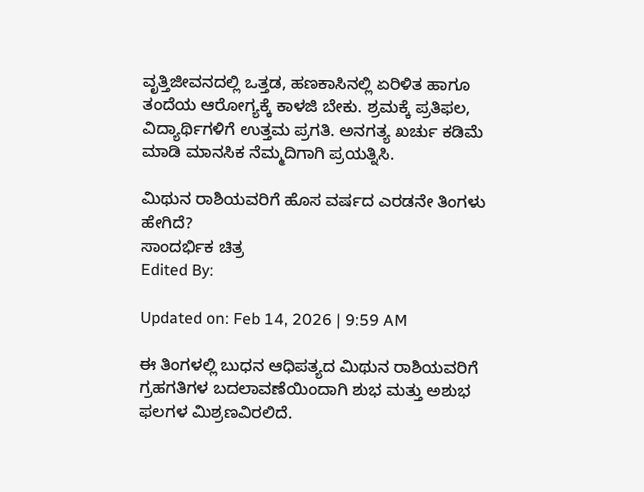ವೃತ್ತಿಜೀವನದಲ್ಲಿ ಒತ್ತಡ, ಹಣಕಾಸಿನಲ್ಲಿ ಏರಿಳಿತ ಹಾಗೂ ತಂದೆಯ ಆರೋಗ್ಯಕ್ಕೆ ಕಾಳಜಿ ಬೇಕು. ಶ್ರಮಕ್ಕೆ ಪ್ರತಿಫಲ, ವಿದ್ಯಾರ್ಥಿಗಳಿಗೆ ಉತ್ತಮ ಪ್ರಗತಿ. ಅನಗತ್ಯ ಖರ್ಚು ಕಡಿಮೆ ಮಾಡಿ ಮಾನಸಿಕ ನೆಮ್ಮದಿಗಾಗಿ ಪ್ರಯತ್ನಿಸಿ.

ಮಿಥುನ ರಾಶಿಯವರಿಗೆ ಹೊಸ ವರ್ಷದ ಎರಡನೇ ತಿಂಗಳು ಹೇಗಿದೆ?
ಸಾಂದರ್ಭಿಕ ಚಿತ್ರ
Edited By:

Updated on: Feb 14, 2026 | 9:59 AM

ಈ ತಿಂಗಳಲ್ಲಿ ಬುಧನ ಆಧಿಪತ್ಯದ ಮಿಥುನ ರಾಶಿಯವರಿಗೆ ಗ್ರಹಗತಿಗಳ ಬದಲಾವಣೆಯಿಂದಾಗಿ ಶುಭ ಮತ್ತು ಅಶುಭ ಫಲಗಳ ಮಿಶ್ರಣವಿರಲಿದೆ.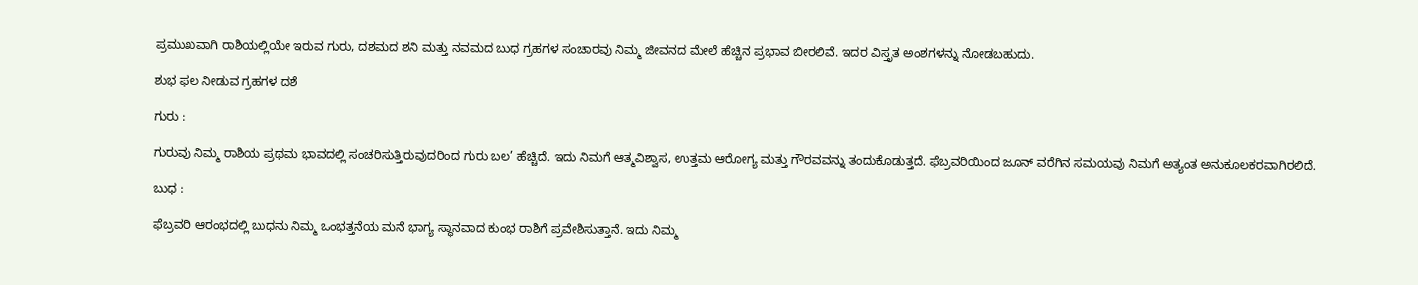ಪ್ರಮುಖವಾಗಿ ರಾಶಿಯಲ್ಲಿಯೇ ಇರುವ ಗುರು, ದಶಮದ ಶನಿ ಮತ್ತು ನವಮದ ಬುಧ ಗ್ರಹಗಳ ಸಂಚಾರವು ನಿಮ್ಮ ಜೀವನದ ಮೇಲೆ ಹೆಚ್ಚಿನ ಪ್ರಭಾವ ಬೀರಲಿವೆ. ಇದರ ವಿಸ್ತೃತ ಅಂಶಗಳನ್ನು ನೋಡಬಹುದು.

ಶುಭ ಫಲ ನೀಡುವ ಗ್ರಹಗಳ ದಶೆ

ಗುರು :

ಗುರುವು ನಿಮ್ಮ ರಾಶಿಯ ಪ್ರಥಮ ಭಾವದಲ್ಲಿ ಸಂಚರಿಸುತ್ತಿರುವುದರಿಂದ ಗುರು ಬಲ’ ಹೆಚ್ಚಿದೆ. ಇದು ನಿಮಗೆ ಆತ್ಮವಿಶ್ವಾಸ, ಉತ್ತಮ ಆರೋಗ್ಯ ಮತ್ತು ಗೌರವವನ್ನು ತಂದುಕೊಡುತ್ತದೆ. ಫೆಬ್ರವರಿಯಿಂದ ಜೂನ್ ವರೆಗಿನ ಸಮಯವು ನಿಮಗೆ ಅತ್ಯಂತ ಅನುಕೂಲಕರವಾಗಿರಲಿದೆ.

ಬುಧ :

ಫೆಬ್ರವರಿ ಆರಂಭದಲ್ಲಿ ಬುಧನು ನಿಮ್ಮ ಒಂಭತ್ತನೆಯ ಮನೆ ಭಾಗ್ಯ ಸ್ಥಾನವಾದ ಕುಂಭ ರಾಶಿಗೆ ಪ್ರವೇಶಿಸುತ್ತಾನೆ. ಇದು ನಿಮ್ಮ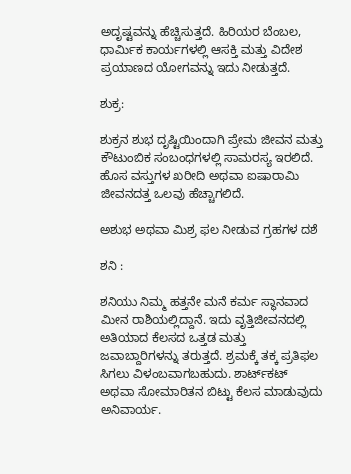ಅದೃಷ್ಟವನ್ನು ಹೆಚ್ಚಿಸುತ್ತದೆ. ಹಿರಿಯರ ಬೆಂಬಲ, ಧಾರ್ಮಿಕ ಕಾರ್ಯಗಳಲ್ಲಿ ಆಸಕ್ತಿ ಮತ್ತು ವಿದೇಶ ಪ್ರಯಾಣದ ಯೋಗವನ್ನು ಇದು ನೀಡುತ್ತದೆ.

ಶುಕ್ರ:

ಶುಕ್ರನ ಶುಭ ದೃಷ್ಟಿಯಿಂದಾಗಿ ಪ್ರೇಮ ಜೀವನ ಮತ್ತು ಕೌಟುಂಬಿಕ ಸಂಬಂಧಗಳಲ್ಲಿ ಸಾಮರಸ್ಯ ಇರಲಿದೆ. ಹೊಸ ವಸ್ತುಗಳ ಖರೀದಿ ಅಥವಾ ಐಷಾರಾಮಿ ಜೀವನದತ್ತ ಒಲವು ಹೆಚ್ಚಾಗಲಿದೆ.

ಅಶುಭ ಅಥವಾ ಮಿಶ್ರ ಫಲ ನೀಡುವ ಗ್ರಹಗಳ ದಶೆ

ಶನಿ :

ಶನಿಯು ನಿಮ್ಮ ಹತ್ತನೇ ಮನೆ ಕರ್ಮ ಸ್ಥಾನವಾದ ಮೀನ ರಾಶಿಯಲ್ಲಿದ್ದಾನೆ. ಇದು ವೃತ್ತಿಜೀವನದಲ್ಲಿ ಅತಿಯಾದ ಕೆಲಸದ ಒತ್ತಡ ಮತ್ತು ಜವಾಬ್ದಾರಿಗಳನ್ನು ತರುತ್ತದೆ. ಶ್ರಮಕ್ಕೆ ತಕ್ಕ ಪ್ರತಿಫಲ ಸಿಗಲು ವಿಳಂಬವಾಗಬಹುದು. ಶಾರ್ಟ್‌ಕಟ್ ಅಥವಾ ಸೋಮಾರಿತನ ಬಿಟ್ಟು ಕೆಲಸ ಮಾಡುವುದು ಅನಿವಾರ್ಯ.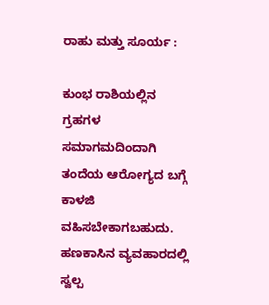ರಾಹು ಮತ್ತು ಸೂರ್ಯ :

ಕುಂಭ ರಾಶಿಯಲ್ಲಿನ ಗ್ರಹಗಳ ಸಮಾಗಮದಿಂದಾಗಿ ತಂದೆಯ ಆರೋಗ್ಯದ ಬಗ್ಗೆ ಕಾಳಜಿ ವಹಿಸಬೇಕಾಗಬಹುದು. ಹಣಕಾಸಿನ ವ್ಯವಹಾರದಲ್ಲಿ ಸ್ವಲ್ಪ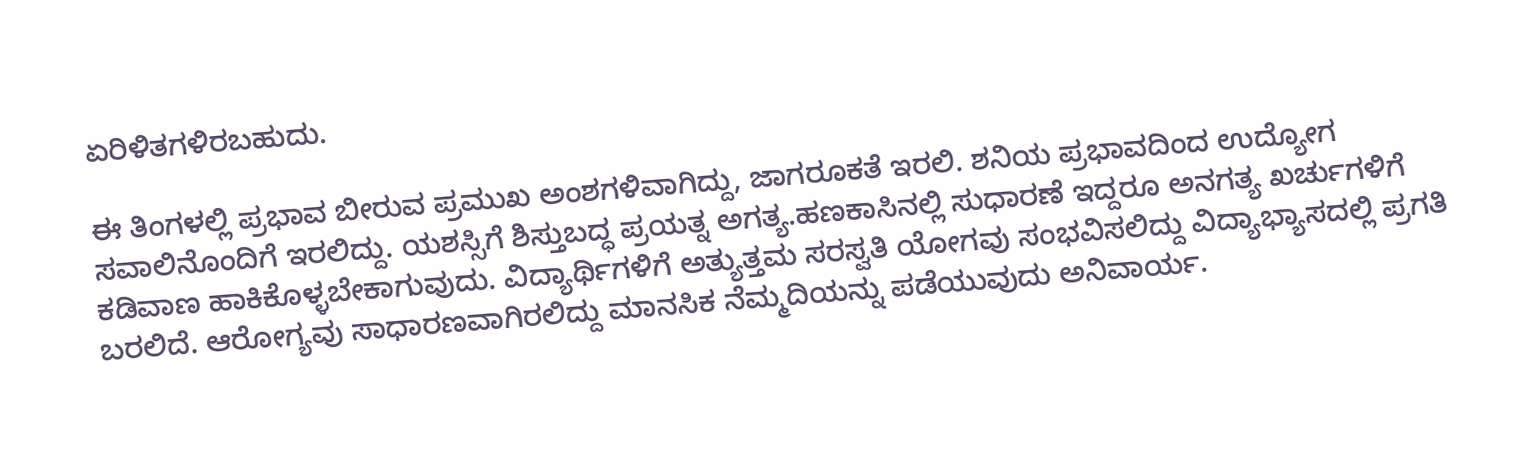ಏರಿಳಿತಗಳಿರಬಹುದು.

ಈ ತಿಂಗಳಲ್ಲಿ ಪ್ರಭಾವ ಬೀರುವ ಪ್ರಮುಖ ಅಂಶಗಳಿವಾಗಿದ್ದು, ಜಾಗರೂಕತೆ ಇರಲಿ. ಶನಿಯ ಪ್ರಭಾವದಿಂದ ಉದ್ಯೋಗ ಸವಾಲಿನೊಂದಿಗೆ ಇರಲಿದ್ದು. ಯಶಸ್ಸಿಗೆ ಶಿಸ್ತುಬದ್ಧ ಪ್ರಯತ್ನ ಅಗತ್ಯ.ಹಣಕಾಸಿನಲ್ಲಿ ಸುಧಾರಣೆ ಇದ್ದರೂ ಅನಗತ್ಯ ಖರ್ಚುಗಳಿಗೆ ಕಡಿವಾಣ ಹಾಕಿಕೊಳ್ಳಬೇಕಾಗುವುದು. ವಿದ್ಯಾರ್ಥಿಗಳಿಗೆ ಅತ್ಯುತ್ತಮ ಸರಸ್ವತಿ ಯೋಗವು ಸಂಭವಿಸಲಿದ್ದು ವಿದ್ಯಾಭ್ಯಾಸದಲ್ಲಿ ಪ್ರಗತಿ ಬರಲಿದೆ. ಆರೋಗ್ಯವು ಸಾಧಾರಣವಾಗಿರಲಿದ್ದು ಮಾನಸಿಕ ನೆಮ್ಮದಿಯನ್ನು ಪಡೆಯುವುದು ಅನಿವಾರ್ಯ.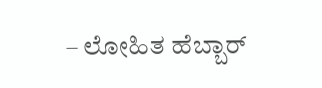– ಲೋಹಿತ ಹೆಬ್ಬಾರ್